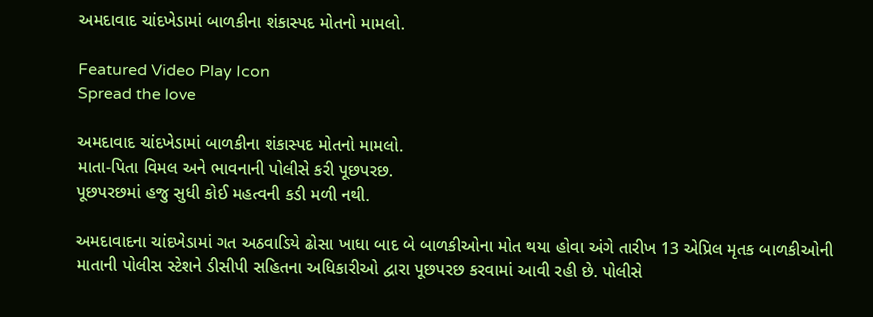અમદાવાદ ચાંદખેડામાં બાળકીના શંકાસ્પદ મોતનો મામલો.

Featured Video Play Icon
Spread the love

અમદાવાદ ચાંદખેડામાં બાળકીના શંકાસ્પદ મોતનો મામલો.
માતા-પિતા વિમલ અને ભાવનાની પોલીસે કરી પૂછપરછ.
પૂછપરછમાં હજુ સુધી કોઈ મહત્વની કડી મળી નથી.

અમદાવાદના ચાંદખેડામાં ગત અઠવાડિયે ઢોસા ખાધા બાદ બે બાળકીઓના મોત થયા હોવા અંગે તારીખ 13 એપ્રિલ મૃતક બાળકીઓની માતાની પોલીસ સ્ટેશને ડીસીપી સહિતના અધિકારીઓ દ્વારા પૂછપરછ કરવામાં આવી રહી છે. પોલીસે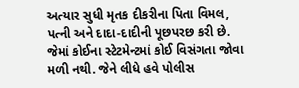અત્યાર સુધી મૃતક દીકરીના પિતા વિમલ, પત્ની અને દાદા-દાદીની પૂછપરછ કરી છે. જેમાં કોઈના સ્ટેટમેન્ટમાં કોઈ વિસંગતા જોવા મળી નથી. જેને લીધે હવે પોલીસ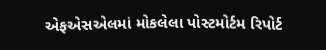એફએસએલમાં મોકલેલા પોસ્ટમોર્ટમ રિપોર્ટ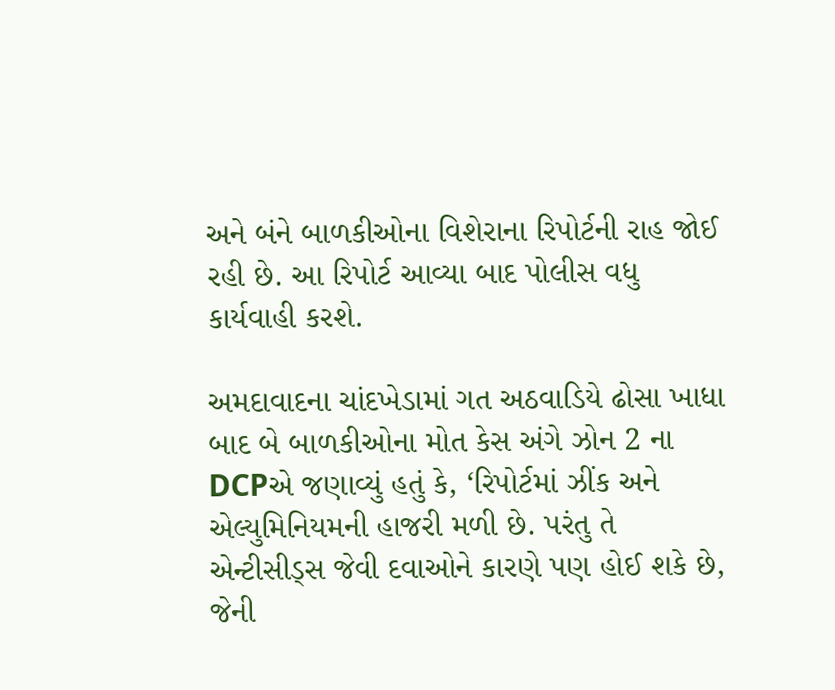અને બંને બાળકીઓના વિશેરાના રિપોર્ટની રાહ જોઈ રહી છે. આ રિપોર્ટ આવ્યા બાદ પોલીસ વધુ કાર્યવાહી કરશે.

અમદાવાદના ચાંદખેડામાં ગત અઠવાડિયે ઢોસા ખાધા બાદ બે બાળકીઓના મોત કેસ અંગે ઝોન 2 ના DCPએ જણાવ્યું હતું કે, ‘રિપોર્ટમાં ઝીંક અને એલ્યુમિનિયમની હાજરી મળી છે. પરંતુ તે એન્ટીસીડ્સ જેવી દવાઓને કારણે પણ હોઈ શકે છે, જેની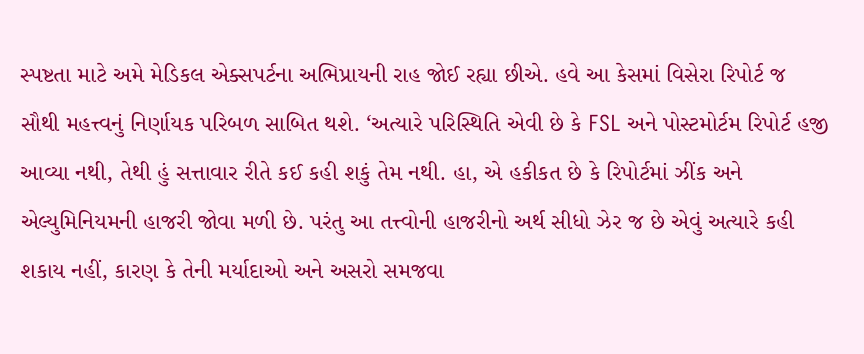સ્પષ્ટતા માટે અમે મેડિકલ એક્સપર્ટના અભિપ્રાયની રાહ જોઈ રહ્યા છીએ. હવે આ કેસમાં વિસેરા રિપોર્ટ જ સૌથી મહત્ત્વનું નિર્ણાયક પરિબળ સાબિત થશે. ‘અત્યારે પરિસ્થિતિ એવી છે કે FSL અને પોસ્ટમોર્ટમ રિપોર્ટ હજી આવ્યા નથી, તેથી હું સત્તાવાર રીતે કઈ કહી શકું તેમ નથી. હા, એ હકીકત છે કે રિપોર્ટમાં ઝીંક અને એલ્યુમિનિયમની હાજરી જોવા મળી છે. પરંતુ આ તત્ત્વોની હાજરીનો અર્થ સીધો ઝેર જ છે એવું અત્યારે કહી શકાય નહીં, કારણ કે તેની મર્યાદાઓ અને અસરો સમજવા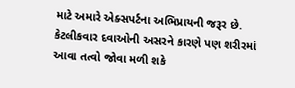માટે અમારે એક્સપર્ટના અભિપ્રાયની જરૂર છે. કેટલીકવાર દવાઓની અસરને કારણે પણ શરીરમાં આવા તત્વો જોવા મળી શકે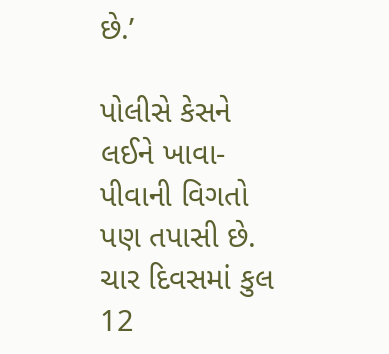છે.’

પોલીસે કેસને લઈને ખાવા-પીવાની વિગતો પણ તપાસી છે. ચાર દિવસમાં કુલ 12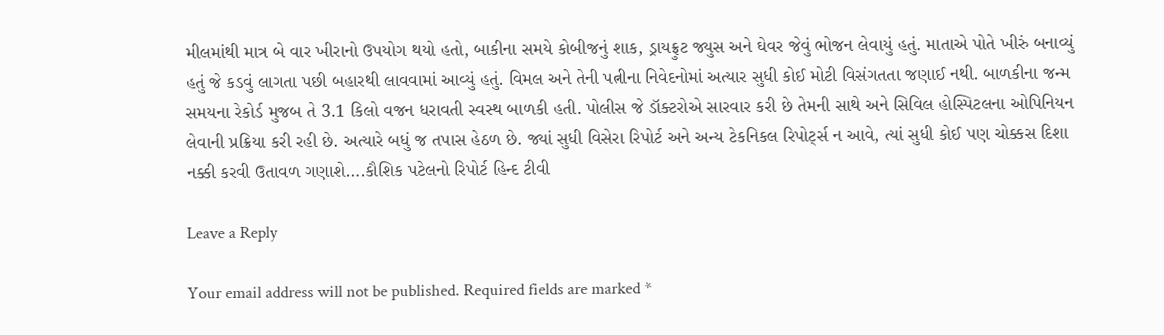મીલમાંથી માત્ર બે વાર ખીરાનો ઉપયોગ થયો હતો, બાકીના સમયે કોબીજનું શાક, ડ્રાયફ્રુટ જ્યુસ અને ઘેવર જેવું ભોજન લેવાયું હતું. માતાએ પોતે ખીરું બનાવ્યું હતું જે કડવું લાગતા પછી બહારથી લાવવામાં આવ્યું હતું. વિમલ અને તેની પત્નીના નિવેદનોમાં અત્યાર સુધી કોઈ મોટી વિસંગતતા જણાઈ નથી. બાળકીના જન્મ સમયના રેકોર્ડ મુજબ તે 3.1 કિલો વજન ધરાવતી સ્વસ્થ બાળકી હતી. પોલીસ જે ડૉક્ટરોએ સારવાર કરી છે તેમની સાથે અને સિવિલ હોસ્પિટલના ઓપિનિયન લેવાની પ્રક્રિયા કરી રહી છે. અત્યારે બધું જ તપાસ હેઠળ છે. જ્યાં સુધી વિસેરા રિપોર્ટ અને અન્ય ટેકનિકલ રિપોર્ટ્સ ન આવે, ત્યાં સુધી કોઈ પણ ચોક્કસ દિશા નક્કી કરવી ઉતાવળ ગણાશે….કૌશિક પટેલનો રિપોર્ટ હિન્દ ટીવી

Leave a Reply

Your email address will not be published. Required fields are marked *